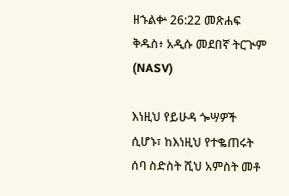ዘኁልቍ 26:22 መጽሐፍ ቅዱስ፥ አዲሱ መደበኛ ትርጒም (NASV)

እነዚህ የይሁዳ ጐሣዎች ሲሆኑ፣ ከእነዚህ የተቈጠሩት ሰባ ስድስት ሺህ አምስት መቶ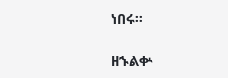ነበሩ።

ዘኁልቍ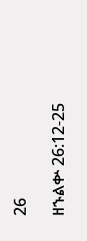26

ዘኁልቍ 26:12-25